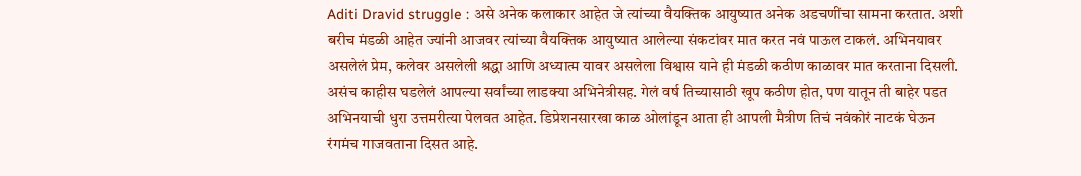Aditi Dravid struggle : असे अनेक कलाकार आहेत जे त्यांच्या वैयक्तिक आयुष्यात अनेक अडचणींचा सामना करतात. अशी बरीच मंडळी आहेत ज्यांनी आजवर त्यांच्या वैयक्तिक आयुष्यात आलेल्या संकटांवर मात करत नवं पाऊल टाकलं. अभिनयावर असलेलं प्रेम, कलेवर असलेली श्रद्धा आणि अध्यात्म यावर असलेला विश्वास याने ही मंडळी कठीण काळावर मात करताना दिसली. असंच काहीस घडलेलं आपल्या सर्वांच्या लाडक्या अभिनेत्रीसह. गेलं वर्ष तिच्यासाठी खूप कठीण होत, पण यातून ती बाहेर पडत अभिनयाची धुरा उत्तमरीत्या पेलवत आहेत. डिप्रेशनसारखा काळ ओलांडून आता ही आपली मैत्रीण तिचं नवंकोरं नाटकं घेऊन रंगमंच गाजवताना दिसत आहे.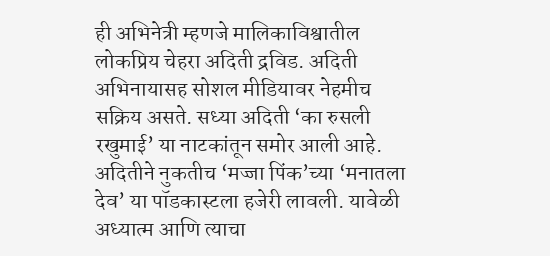ही अभिनेत्री म्हणजे मालिकाविश्वातील लोकप्रिय चेहरा अदिती द्रविड. अदिती अभिनायासह सोशल मीडियावर नेहमीच सक्रिय असते. सध्या अदिती ‘का रुसली रखुमाई’ या नाटकांतून समोर आली आहे.
अदितीने नुकतीच ‘मज्जा पिंक’च्या ‘मनातला देव’ या पॉडकास्टला हजेरी लावली. यावेळी अध्यात्म आणि त्याचा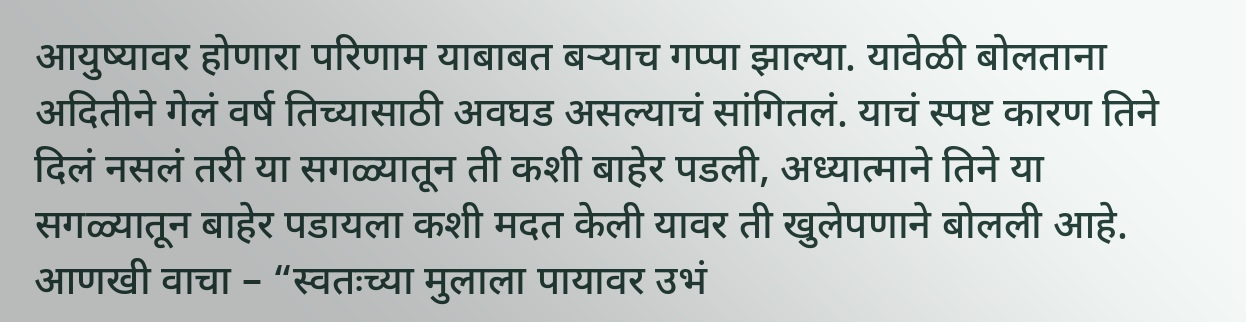आयुष्यावर होणारा परिणाम याबाबत बऱ्याच गप्पा झाल्या. यावेळी बोलताना अदितीने गेलं वर्ष तिच्यासाठी अवघड असल्याचं सांगितलं. याचं स्पष्ट कारण तिने दिलं नसलं तरी या सगळ्यातून ती कशी बाहेर पडली, अध्यात्माने तिने या सगळ्यातून बाहेर पडायला कशी मदत केली यावर ती खुलेपणाने बोलली आहे.
आणखी वाचा – “स्वतःच्या मुलाला पायावर उभं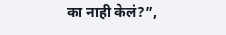का नाही केलं?”,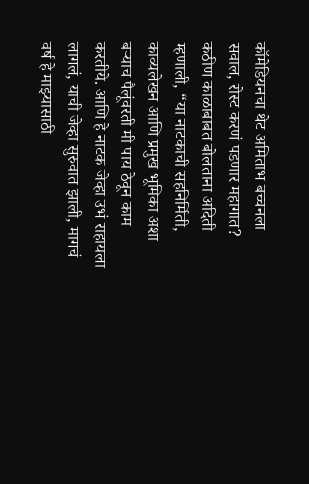कॉमेडियनचा थेट अमिताभ बच्चनला सवाल, रोस्ट करणं पडणार महागात?
कठीण काळाबाबत बोलताना अदिती म्हणाली, “या नाटकाची सहनिर्मिती, काव्यलेखन आणि प्रमुख भूमिका अशा बऱ्याच पैलूंवरती मी पाय ठेवून काम करतीये. आणि हे नाटक जेव्हा उभं राहायला लागलं, याची जेव्हा सुरुवात झाली, मागचं वर्ष हे माझ्यासाठी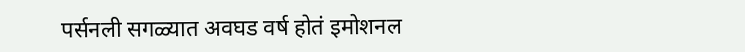पर्सनली सगळ्यात अवघड वर्ष होतं इमोशनल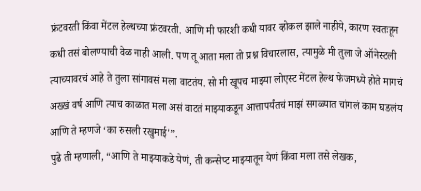फ्रंटवरती किंवा मेंटल हेल्थच्या फ्रंटवरती. आणि मी फारशी कधी यावर व्होकल झाले नाहीये, कारण स्वतःहून कधी तसं बोलण्याची वेळ नाही आली. पण तू आता मला तो प्रश्न विचारलास, त्यामुळे मी तुला जे ऑनेस्टली त्याच्यावरचं आहे ते तुला सांगावसं मला वाटतंय. सो मी खूपच माझ्या लोएस्ट मेंटल हेल्थ फेजमध्ये होते मागचं अख्खं वर्ष आणि त्याच काळात मला असं वाटतं माझ्याकडून आत्तापर्यंतचं माझं सगळ्यात चांगलं काम घडलंय आणि ते म्हणजे ‘का रुसली रखुमाई'”.
पुढे ती म्हणाली, “आणि ते माझ्याकडे येणं, ती कन्सेप्ट माझ्यातून येणं किंवा मला तसे लेखक,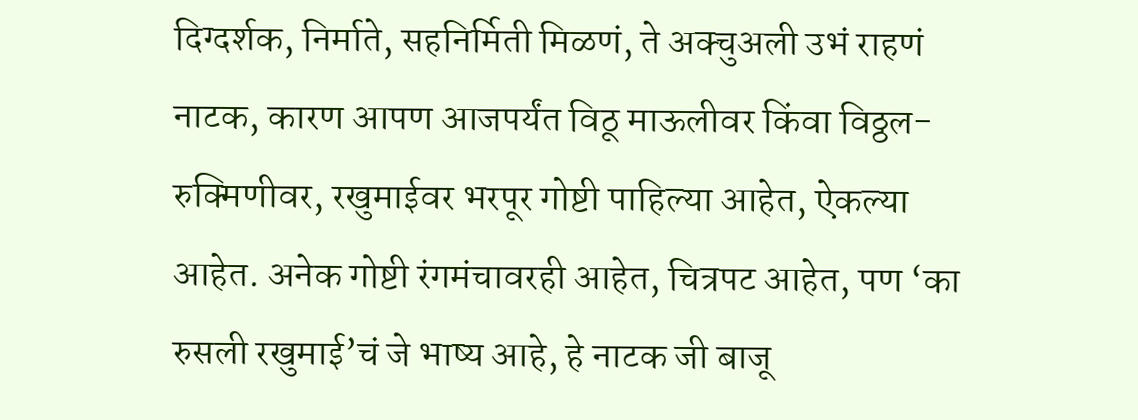दिग्दर्शक, निर्माते, सहनिर्मिती मिळणं, ते अक्चुअली उभं राहणं नाटक, कारण आपण आजपर्यंत विठू माऊलीवर किंवा विठ्ठल-रुक्मिणीवर, रखुमाईवर भरपूर गोष्टी पाहिल्या आहेत, ऐकल्या आहेत. अनेक गोष्टी रंगमंचावरही आहेत, चित्रपट आहेत, पण ‘का रुसली रखुमाई’चं जे भाष्य आहे, हे नाटक जी बाजू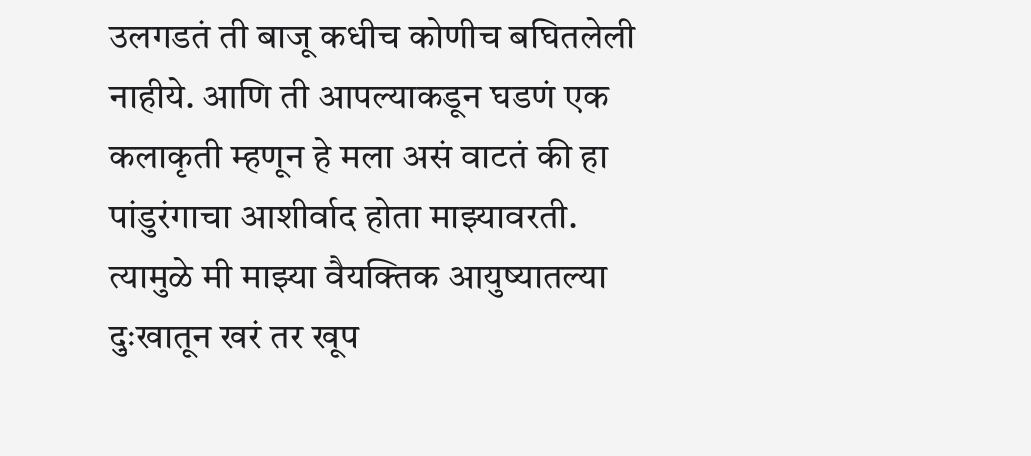उलगडतं ती बाजू कधीच कोणीच बघितलेली नाहीये. आणि ती आपल्याकडून घडणं एक कलाकृती म्हणून हे मला असं वाटतं की हा पांडुरंगाचा आशीर्वाद होता माझ्यावरती. त्यामुळे मी माझ्या वैयक्तिक आयुष्यातल्या दुःखातून खरं तर खूप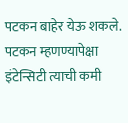पटकन बाहेर येऊ शकले. पटकन म्हणण्यापेक्षा इंटेन्सिटी त्याची कमी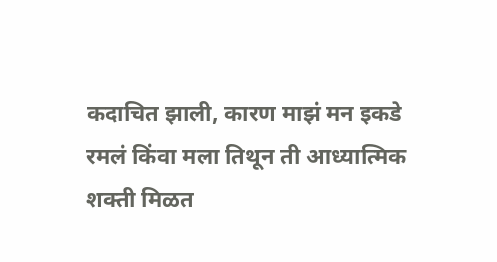कदाचित झाली, कारण माझं मन इकडे रमलं किंवा मला तिथून ती आध्यात्मिक शक्ती मिळत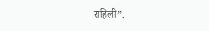राहिली”.